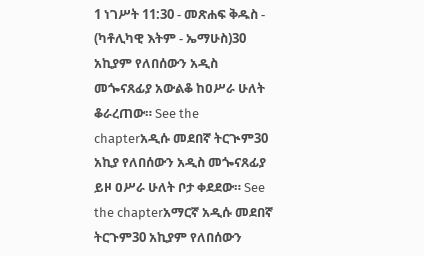1 ነገሥት 11:30 - መጽሐፍ ቅዱስ - (ካቶሊካዊ እትም - ኤማሁስ)30 አኪያም የለበሰውን አዲስ መጐናጸፊያ አውልቆ ከዐሥራ ሁለት ቆራረጠው። See the chapterአዲሱ መደበኛ ትርጒም30 አኪያ የለበሰውን አዲስ መጐናጸፊያ ይዞ ዐሥራ ሁለት ቦታ ቀደደው። See the chapterአማርኛ አዲሱ መደበኛ ትርጉም30 አኪያም የለበሰውን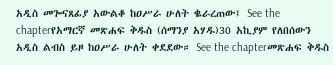አዲስ መጐናጸፊያ አውልቆ ከዐሥራ ሁለት ቈራረጠው፤ See the chapterየአማርኛ መጽሐፍ ቅዱስ (ሰማንያ አሃዱ)30 አኪያም የለበሰውን አዲስ ልብስ ይዞ ከዐሥራ ሁለት ቀደደው። See the chapterመጽሐፍ ቅዱስ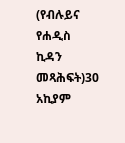(የብሉይና የሐዲስ ኪዳን መጻሕፍት)30 አኪያም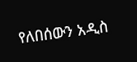የለበሰውን አዲስ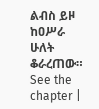ልብስ ይዞ ከዐሥራ ሁለት ቆራረጠው። See the chapter |